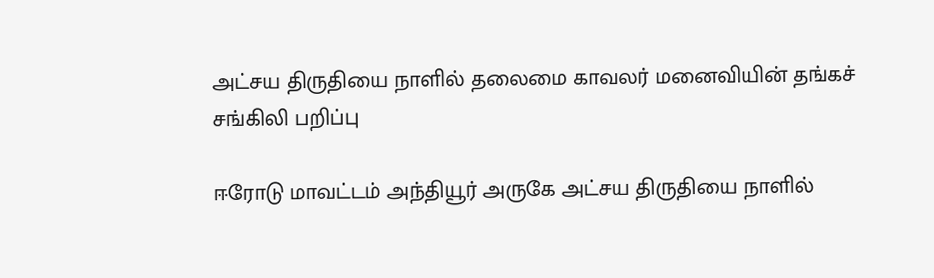அட்சய திருதியை நாளில் தலைமை காவலர் மனைவியின் தங்கச் சங்கிலி பறிப்பு

ஈரோடு மாவட்டம் அந்தியூர் அருகே அட்சய திருதியை நாளில்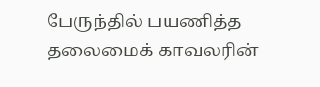பேருந்தில் பயணித்த தலைமைக் காவலரின்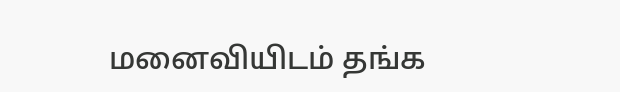மனைவியிடம் தங்க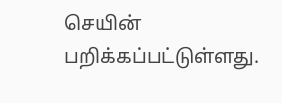செயின் பறிக்கப்பட்டுள்ளது.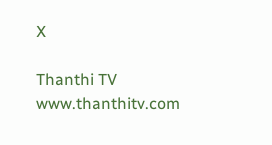X

Thanthi TV
www.thanthitv.com